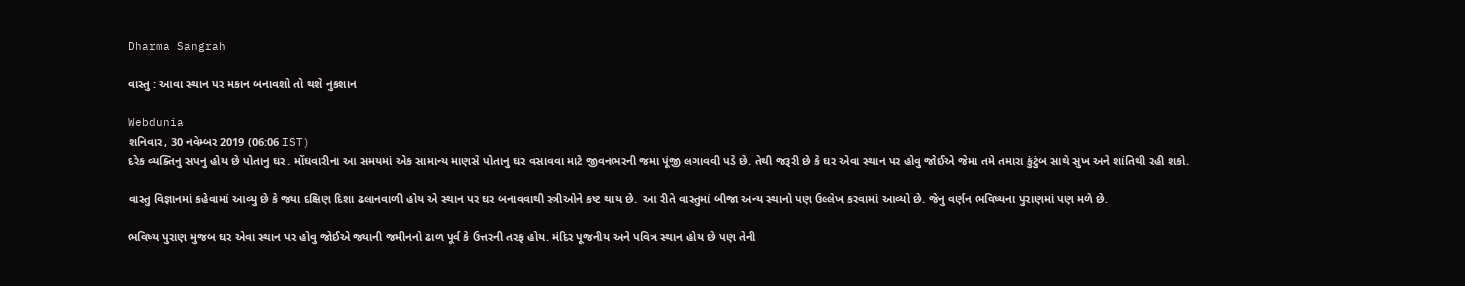Dharma Sangrah

વાસ્તુ : આવા સ્થાન પર મકાન બનાવશો તો થશે નુકશાન

Webdunia
શનિવાર, 30 નવેમ્બર 2019 (06:06 IST)
દરેક વ્યક્તિનુ સપનુ હોય છે પોતાનુ ઘર. મોંઘવારીના આ સમયમાં એક સામાન્ય માણસે પોતાનુ ઘર વસાવવા માટે જીવનભરની જમા પૂંજી લગાવવી પડે છે. તેથી જરૂરી છે કે ઘર એવા સ્થાન પર હોવુ જોઈએ જેમા તમે તમારા કુંટુંબ સાથે સુખ અને શાંતિથી રહી શકો.

વાસ્તુ વિજ્ઞાનમાં કહેવામાં આવ્યુ છે કે જ્યા દક્ષિણ દિશા ઢલાનવાળી હોય એ સ્થાન પર ઘર બનાવવાથી સ્ત્રીઓને કષ્ટ થાય છે.  આ રીતે વાસ્તુમાં બીજા અન્ય સ્થાનો પણ ઉલ્લેખ કરવામાં આવ્યો છે. જેનુ વર્ણન ભવિષ્યના પુરાણમાં પણ મળે છે.

ભવિષ્ય પુરાણ મુજબ ઘર એવા સ્થાન પર હોવુ જોઈએ જ્યાની જમીનનો ઢાળ પૂર્વ કે ઉત્તરની તરફ હોય. મંદિર પૂજનીય અને પવિત્ર સ્થાન હોય છે પણ તેની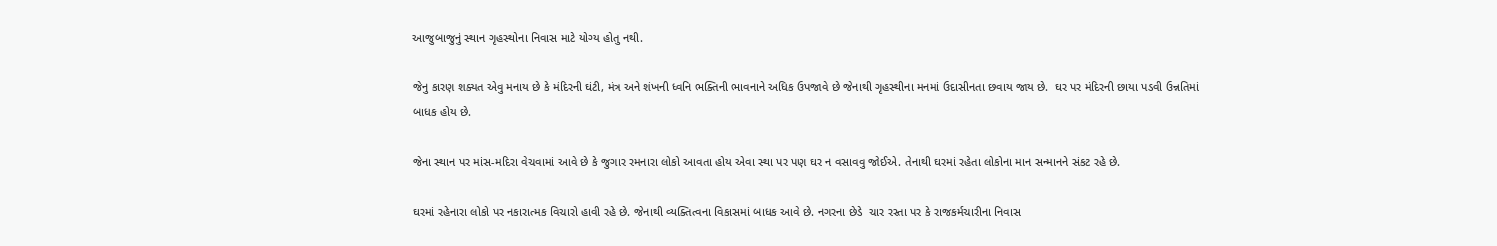આજુબાજુનું સ્થાન ગૃહસ્થોના નિવાસ માટે યોગ્ય હોતુ નથી.

જેનુ કારણ શક્યત એવુ મનાય છે કે મંદિરની ઘંટી, મંત્ર અને શંખની ધ્વનિ ભક્તિની ભાવનાને અધિક ઉપજાવે છે જેનાથી ગૃહસ્થીના મનમાં ઉદાસીનતા છવાય જાય છે.  ઘર પર મંદિરની છાયા પડવી ઉન્નતિમાં બાધક હોય છે.

જેના સ્થાન પર માંસ-મદિરા વેચવામાં આવે છે કે જુગાર રમનારા લોકો આવતા હોય એવા સ્થા પર પણ ઘર ન વસાવવુ જોઈએ. તેનાથી ઘરમાં રહેતા લોકોના માન સન્માનને સંકટ રહે છે.

ઘરમાં રહેનારા લોકો પર નકારાત્મક વિચારો હાવી રહે છે. જેનાથી વ્યક્તિત્વના વિકાસમાં બાધક આવે છે. નગરના છેડે  ચાર રસ્તા પર કે રાજકર્મચારીના નિવાસ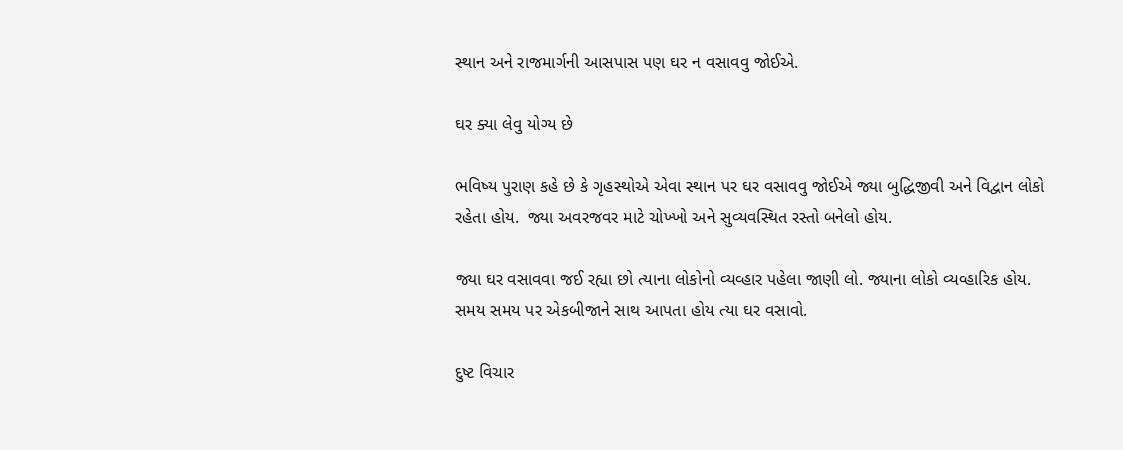સ્થાન અને રાજમાર્ગની આસપાસ પણ ઘર ન વસાવવુ જોઈએ.

ઘર ક્યા લેવુ યોગ્ય છે

ભવિષ્ય પુરાણ કહે છે કે ગૃહસ્થોએ એવા સ્થાન પર ઘર વસાવવુ જોઈએ જ્યા બુદ્ધિજીવી અને વિદ્વાન લોકો રહેતા હોય.  જ્યા અવરજવર માટે ચોખ્ખો અને સુવ્યવસ્થિત રસ્તો બનેલો હોય.

જ્યા ઘર વસાવવા જઈ રહ્યા છો ત્યાના લોકોનો વ્યવ્હાર પહેલા જાણી લો. જ્યાના લોકો વ્યવ્હારિક હોય. સમય સમય પર એકબીજાને સાથ આપતા હોય ત્યા ઘર વસાવો.

દુષ્ટ વિચાર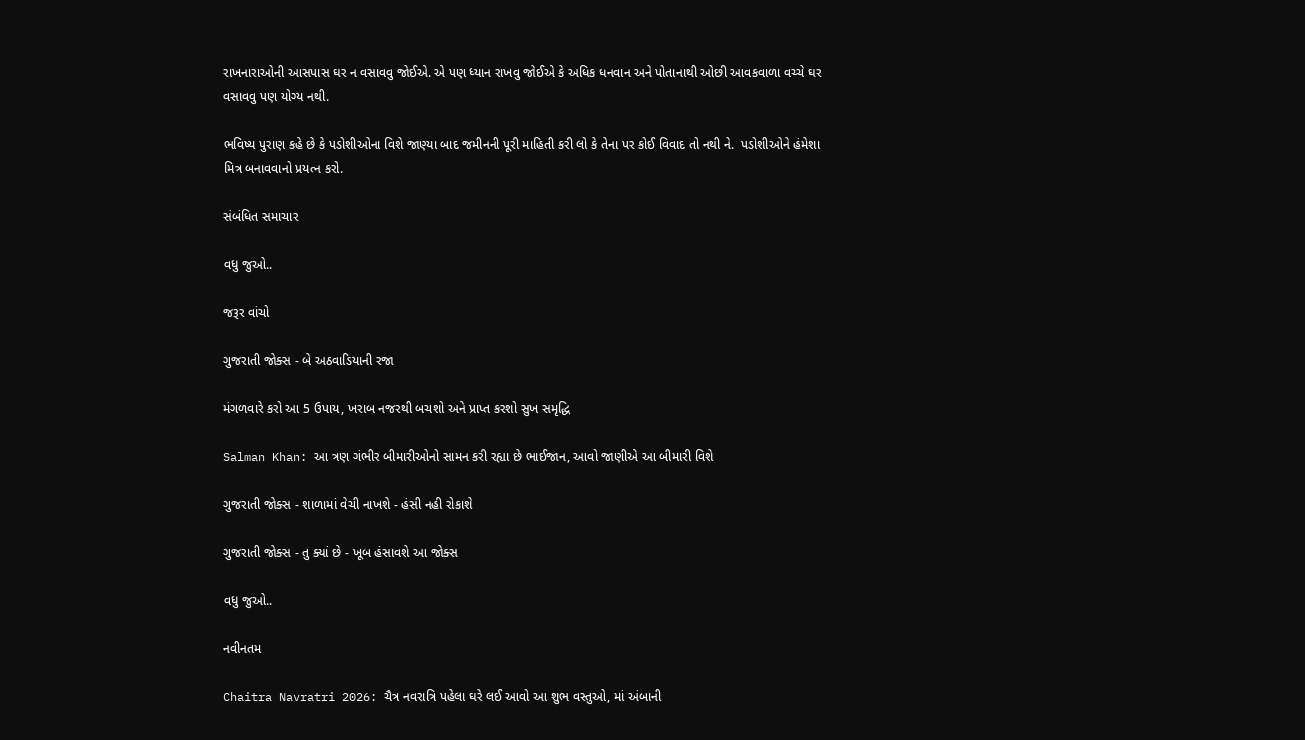રાખનારાઓની આસપાસ ઘર ન વસાવવુ જોઈએ. એ પણ ધ્યાન રાખવુ જોઈએ કે અધિક ધનવાન અને પોતાનાથી ઓછી આવકવાળા વચ્ચે ઘર વસાવવુ પણ યોગ્ય નથી.

ભવિષ્ય પુરાણ કહે છે કે પડોશીઓના વિશે જાણ્યા બાદ જમીનની પૂરી માહિતી કરી લો કે તેના પર કોઈ વિવાદ તો નથી ને.  પડોશીઓને હંમેશા મિત્ર બનાવવાનો પ્રયત્ન કરો.

સંબંધિત સમાચાર

વધુ જુઓ..

જરૂર વાંચો

ગુજરાતી જોક્સ - બે અઠવાડિયાની રજા

મંગળવારે કરો આ 5 ઉપાય, ખરાબ નજરથી બચશો અને પ્રાપ્ત કરશો સુખ સમૃદ્ધિ

Salman Khan: આ ત્રણ ગંભીર બીમારીઓનો સામન કરી રહ્યા છે ભાઈજાન, આવો જાણીએ આ બીમારી વિશે

ગુજરાતી જોક્સ - શાળામાં વેચી નાખશે - હંસી નહી રોકાશે

ગુજરાતી જોક્સ - તુ ક્યાં છે - ખૂબ હંસાવશે આ જોક્સ

વધુ જુઓ..

નવીનતમ

Chaitra Navratri 2026: ચૈત્ર નવરાત્રિ પહેલા ઘરે લઈ આવો આ શુભ વસ્તુઓ, માં અંબાની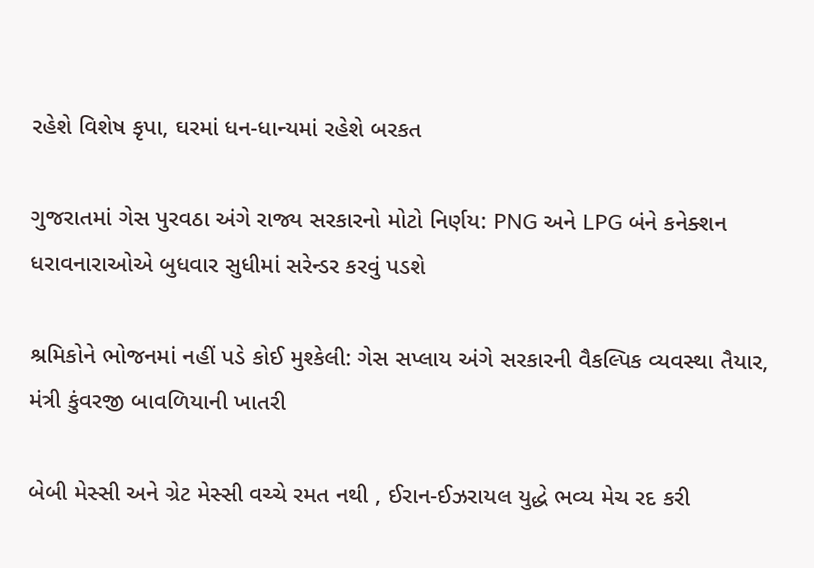રહેશે વિશેષ કૃપા, ઘરમાં ધન-ધાન્યમાં રહેશે બરકત

ગુજરાતમાં ગેસ પુરવઠા અંગે રાજ્ય સરકારનો મોટો નિર્ણય: PNG અને LPG બંને કનેક્શન ધરાવનારાઓએ બુધવાર સુધીમાં સરેન્ડર કરવું પડશે

શ્રમિકોને ભોજનમાં નહીં પડે કોઈ મુશ્કેલી: ગેસ સપ્લાય અંગે સરકારની વૈકલ્પિક વ્યવસ્થા તૈયાર, મંત્રી કુંવરજી બાવળિયાની ખાતરી

બેબી મેસ્સી અને ગ્રેટ મેસ્સી વચ્ચે રમત નથી , ઈરાન-ઈઝરાયલ યુદ્ધે ભવ્ય મેચ રદ કરી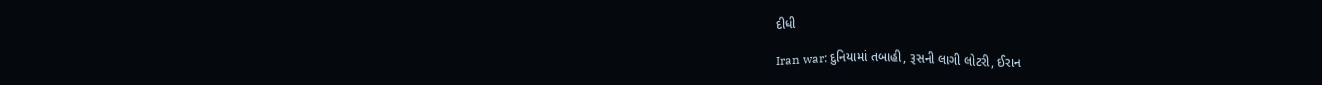દીધી

Iran war: દુનિયામાં તબાહી, રૂસની લાગી લોટરી, ઈરાન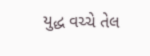યુદ્ધ વચ્ચે તેલ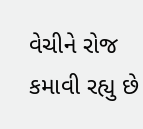વેચીને રોજ કમાવી રહ્યુ છે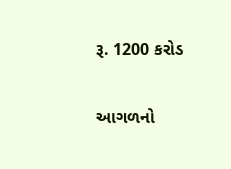રૂ. 1200 કરોડ

આગળનો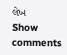લેખ
Show comments